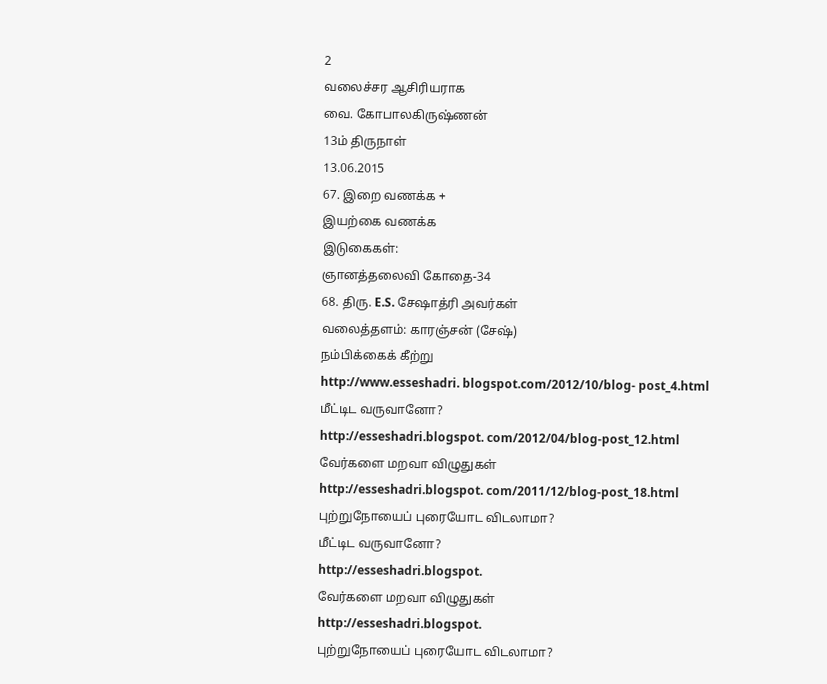2
வலைச்சர ஆசிரியராக
வை. கோபாலகிருஷ்ணன்
13ம் திருநாள்
13.06.2015
67. இறை வணக்க +
இயற்கை வணக்க
இடுகைகள்:
ஞானத்தலைவி கோதை-34
68. திரு. E.S. சேஷாத்ரி அவர்கள்
வலைத்தளம்: காரஞ்சன் (சேஷ்)
நம்பிக்கைக் கீற்று
http://www.esseshadri. blogspot.com/2012/10/blog- post_4.html
மீட்டிட வருவானோ?
http://esseshadri.blogspot. com/2012/04/blog-post_12.html
வேர்களை மறவா விழுதுகள்
http://esseshadri.blogspot. com/2011/12/blog-post_18.html
புற்றுநோயைப் புரையோட விடலாமா?
மீட்டிட வருவானோ?
http://esseshadri.blogspot.
வேர்களை மறவா விழுதுகள்
http://esseshadri.blogspot.
புற்றுநோயைப் புரையோட விடலாமா?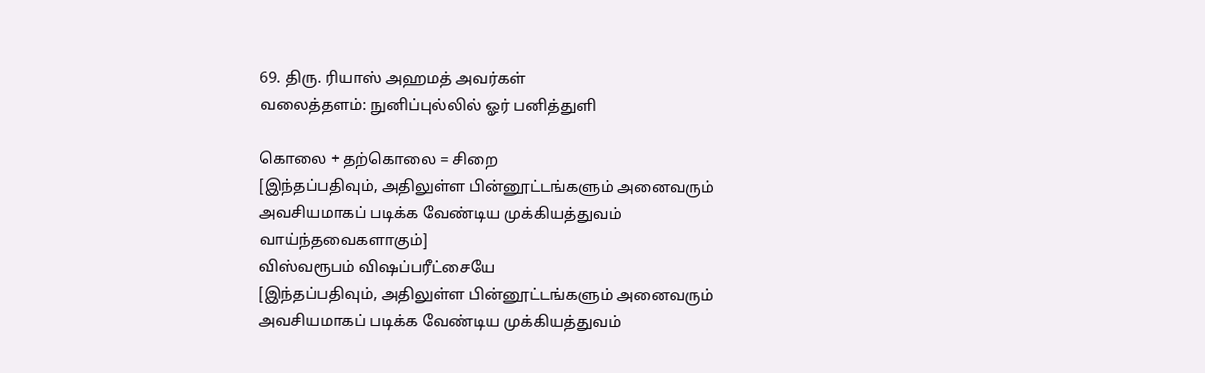69. திரு. ரியாஸ் அஹமத் அவர்கள்
வலைத்தளம்: நுனிப்புல்லில் ஓர் பனித்துளி

கொலை + தற்கொலை = சிறை
[இந்தப்பதிவும், அதிலுள்ள பின்னூட்டங்களும் அனைவரும்
அவசியமாகப் படிக்க வேண்டிய முக்கியத்துவம் வாய்ந்தவைகளாகும்]
விஸ்வரூபம் விஷப்பரீட்சையே
[இந்தப்பதிவும், அதிலுள்ள பின்னூட்டங்களும் அனைவரும்
அவசியமாகப் படிக்க வேண்டிய முக்கியத்துவம்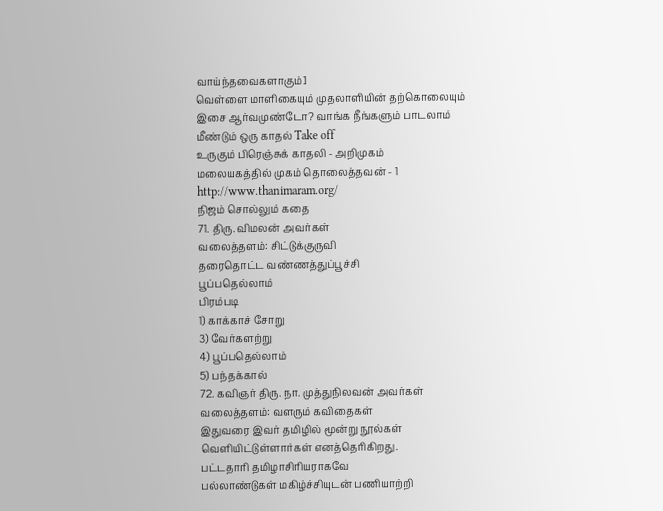வாய்ந்தவைகளாகும்]
வெள்ளை மாளிகையும் முதலாளியின் தற்கொலையும்
இசை ஆர்வமுண்டோ? வாங்க நீங்களும் பாடலாம்
மீண்டும் ஒரு காதல் Take off
உருகும் பிரெஞ்சுக் காதலி - அறிமுகம்
மலையகத்தில் முகம் தொலைத்தவன் - 1
http://www.thanimaram.org/
நிஜம் சொல்லும் கதை
71. திரு. விமலன் அவர்கள்
வலைத்தளம்: சிட்டுக்குருவி
தரைதொட்ட வண்ணத்துப்பூச்சி
பூப்பதெல்லாம்
பிரம்படி
1) காக்காச் சோறு
3) வேர்களற்று
4) பூப்பதெல்லாம்
5) பந்தக்கால்
72. கவிஞர் திரு. நா. முத்துநிலவன் அவர்கள்
வலைத்தளம்: வளரும் கவிதைகள்
இதுவரை இவர் தமிழில் மூன்று நூல்கள்
வெளியிட்டுள்ளார்கள் எனத்தெரிகிறது.
பட்டதாரி தமிழாசிரியராகவே
பல்லாண்டுகள் மகிழ்ச்சியுடன் பணியாற்றி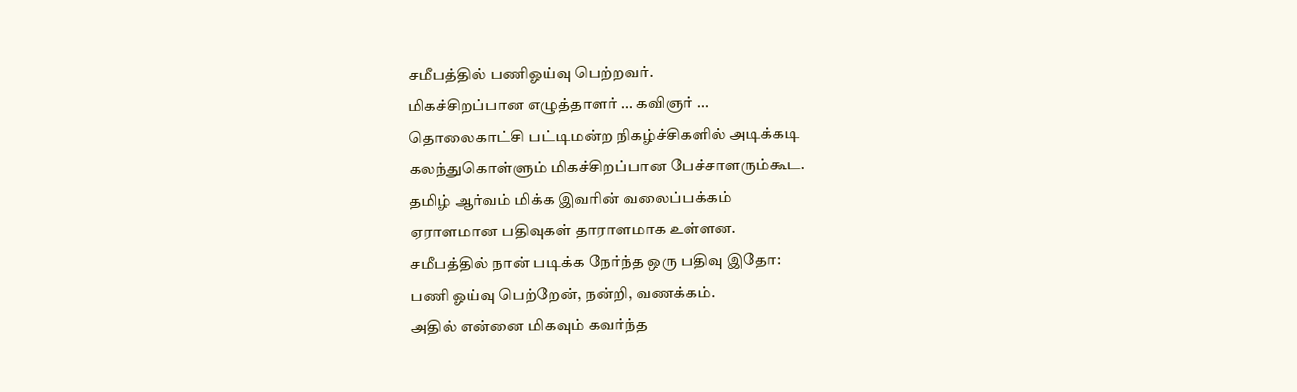சமீபத்தில் பணிஓய்வு பெற்றவர்.
மிகச்சிறப்பான எழுத்தாளர் ... கவிஞர் ...
தொலைகாட்சி பட்டிமன்ற நிகழ்ச்சிகளில் அடிக்கடி
கலந்துகொள்ளும் மிகச்சிறப்பான பேச்சாளரும்கூட.
தமிழ் ஆர்வம் மிக்க இவரின் வலைப்பக்கம்
ஏராளமான பதிவுகள் தாராளமாக உள்ளன.
சமீபத்தில் நான் படிக்க நேர்ந்த ஒரு பதிவு இதோ:
பணி ஓய்வு பெற்றேன், நன்றி, வணக்கம்.
அதில் என்னை மிகவும் கவர்ந்த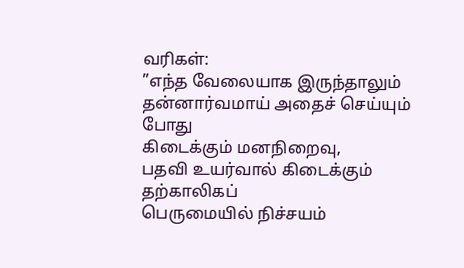வரிகள்:
”எந்த வேலையாக இருந்தாலும்
தன்னார்வமாய் அதைச் செய்யும் போது
கிடைக்கும் மனநிறைவு,
பதவி உயர்வால் கிடைக்கும் தற்காலிகப்
பெருமையில் நிச்சயம்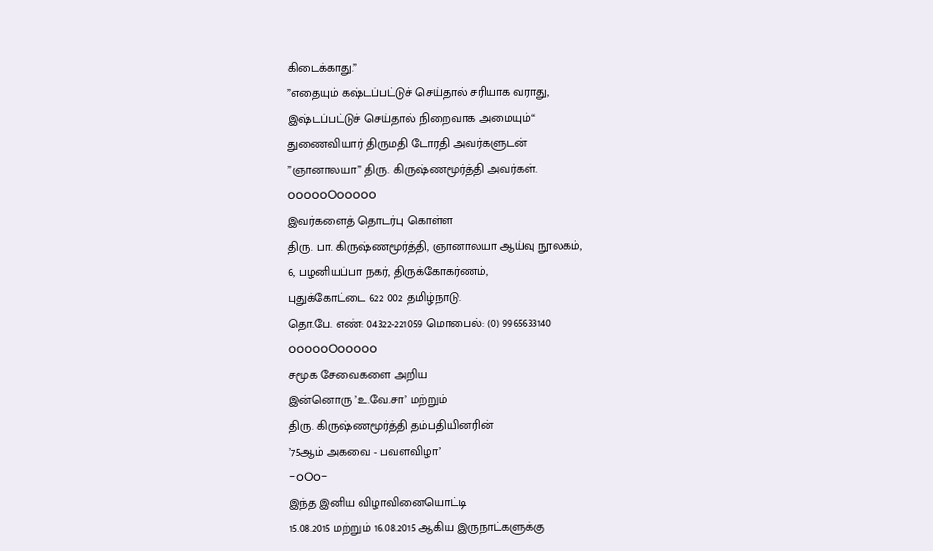கிடைக்காது.”
”எதையும் கஷ்டப்பட்டுச் செய்தால் சரியாக வராது,
இஷ்டப்பட்டுச் செய்தால் நிறைவாக அமையும்“
துணைவியார் திருமதி டோரதி அவர்களுடன்
”ஞானாலயா” திரு. கிருஷ்ணமூர்த்தி அவர்கள்.
oooooOooooo
இவர்களைத் தொடர்பு கொள்ள
திரு. பா. கிருஷ்ணமூர்த்தி, ஞானாலயா ஆய்வு நூலகம்,
6, பழனியப்பா நகர், திருக்கோகர்ணம்,
புதுக்கோட்டை 622 002 தமிழ்நாடு.
தொ.பே. எண்: 04322-221059 மொபைல்: (0) 9965633140
oooooOooooo
சமூக சேவைகளை அறிய
இன்னொரு ’உ.வே.சா’ மற்றும்
திரு. கிருஷ்ணமூர்த்தி தம்பதியினரின்
’75ஆம் அகவை - பவளவிழா’
-oOo-
இந்த இனிய விழாவினையொட்டி
15.08.2015 மற்றும் 16.08.2015 ஆகிய இருநாட்களுக்கு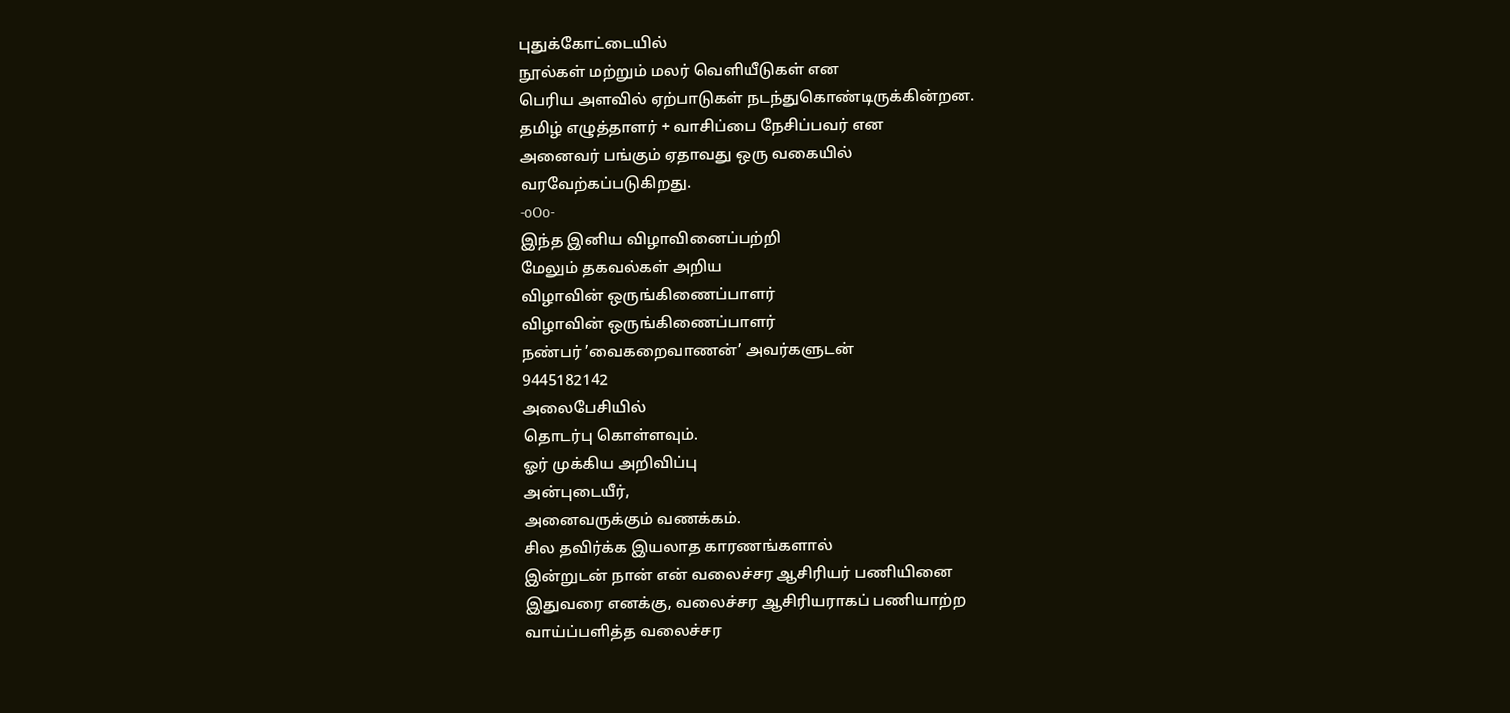புதுக்கோட்டையில்
நூல்கள் மற்றும் மலர் வெளியீடுகள் என
பெரிய அளவில் ஏற்பாடுகள் நடந்துகொண்டிருக்கின்றன.
தமிழ் எழுத்தாளர் + வாசிப்பை நேசிப்பவர் என
அனைவர் பங்கும் ஏதாவது ஒரு வகையில்
வரவேற்கப்படுகிறது.
-oOo-
இந்த இனிய விழாவினைப்பற்றி
மேலும் தகவல்கள் அறிய
விழாவின் ஒருங்கிணைப்பாளர்
விழாவின் ஒருங்கிணைப்பாளர்
நண்பர் ’வைகறைவாணன்’ அவர்களுடன்
9445182142
அலைபேசியில்
தொடர்பு கொள்ளவும்.
ஓர் முக்கிய அறிவிப்பு
அன்புடையீர்,
அனைவருக்கும் வணக்கம்.
சில தவிர்க்க இயலாத காரணங்களால்
இன்றுடன் நான் என் வலைச்சர ஆசிரியர் பணியினை
இதுவரை எனக்கு, வலைச்சர ஆசிரியராகப் பணியாற்ற
வாய்ப்பளித்த வலைச்சர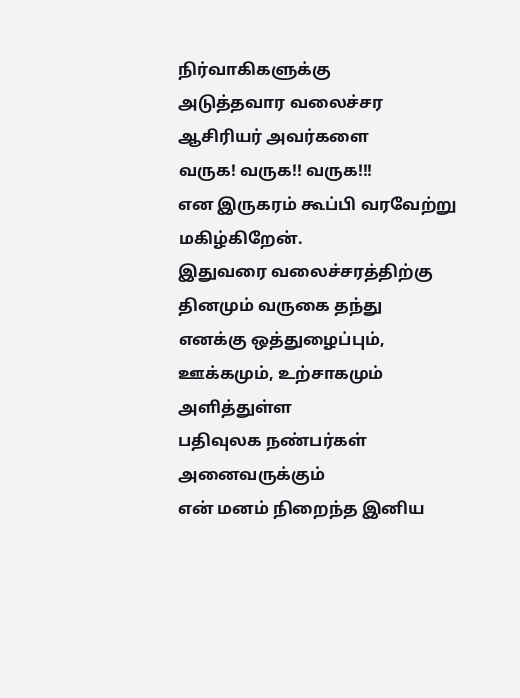நிர்வாகிகளுக்கு
அடுத்தவார வலைச்சர ஆசிரியர் அவர்களை
வருக! வருக!! வருக!!!
என இருகரம் கூப்பி வரவேற்று மகிழ்கிறேன்.
இதுவரை வலைச்சரத்திற்கு தினமும் வருகை தந்து
எனக்கு ஒத்துழைப்பும், ஊக்கமும், உற்சாகமும் அளித்துள்ள
பதிவுலக நண்பர்கள் அனைவருக்கும்
என் மனம் நிறைந்த இனிய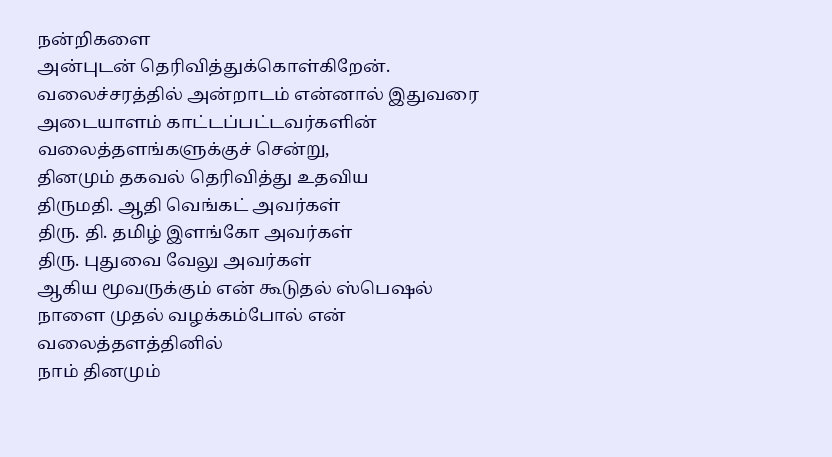நன்றிகளை
அன்புடன் தெரிவித்துக்கொள்கிறேன்.
வலைச்சரத்தில் அன்றாடம் என்னால் இதுவரை
அடையாளம் காட்டப்பட்டவர்களின்
வலைத்தளங்களுக்குச் சென்று,
தினமும் தகவல் தெரிவித்து உதவிய
திருமதி. ஆதி வெங்கட் அவர்கள்
திரு. தி. தமிழ் இளங்கோ அவர்கள்
திரு. புதுவை வேலு அவர்கள்
ஆகிய மூவருக்கும் என் கூடுதல் ஸ்பெஷல்
நாளை முதல் வழக்கம்போல் என்
வலைத்தளத்தினில்
நாம் தினமும்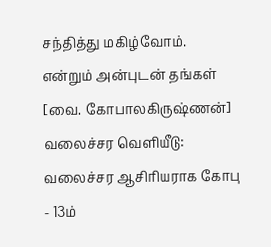சந்தித்து மகிழ்வோம்.
என்றும் அன்புடன் தங்கள்
[வை. கோபாலகிருஷ்ணன்]
வலைச்சர வெளியீடு:
வலைச்சர ஆசிரியராக கோபு - 13ம்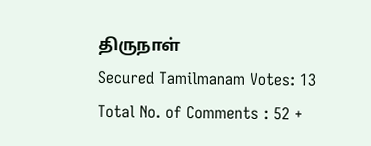திருநாள்
Secured Tamilmanam Votes: 13
Total No. of Comments : 52 +